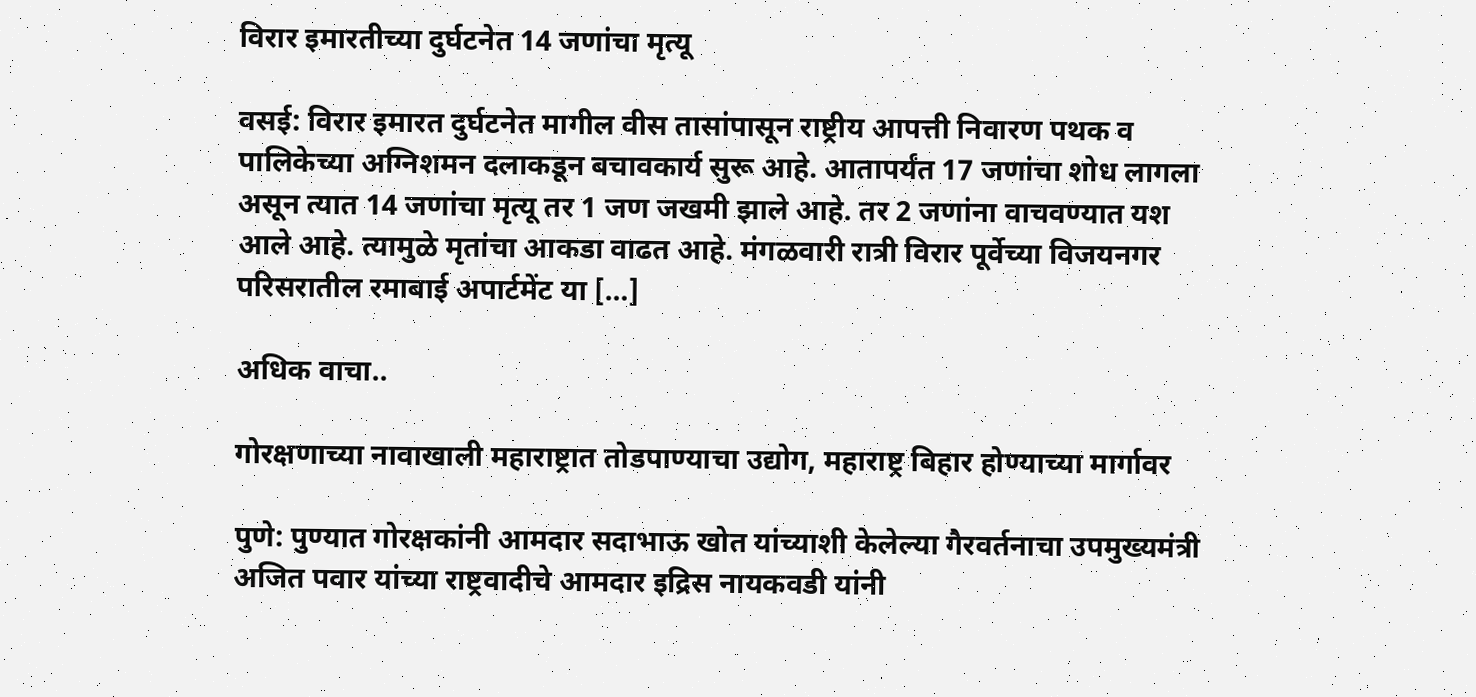विरार इमारतीच्या दुर्घटनेत 14 जणांचा मृत्यू

वसई: विरार इमारत दुर्घटनेत मागील वीस तासांपासून राष्ट्रीय आपत्ती निवारण पथक व पालिकेच्या अग्निशमन दलाकडून बचावकार्य सुरू आहे. आतापर्यंत 17 जणांचा शोध लागला असून त्यात 14 जणांचा मृत्यू तर 1 जण जखमी झाले आहे. तर 2 जणांना वाचवण्यात यश आले आहे. त्यामुळे मृतांचा आकडा वाढत आहे. मंगळवारी रात्री विरार पूर्वेच्या विजयनगर परिसरातील रमाबाई अपार्टमेंट या […]

अधिक वाचा..

गोरक्षणाच्या नावाखाली महाराष्ट्रात तोडपाण्याचा उद्योग, महाराष्ट्र बिहार होण्याच्या मार्गावर

पुणे: पुण्यात गोरक्षकांनी आमदार सदाभाऊ खोत यांच्याशी केलेल्या गैरवर्तनाचा उपमुख्यमंत्री अजित पवार यांच्या राष्ट्रवादीचे आमदार इद्रिस नायकवडी यांनी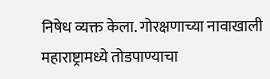निषेध व्यक्त केला. गोरक्षणाच्या नावाखाली महाराष्ट्रामध्ये तोडपाण्याचा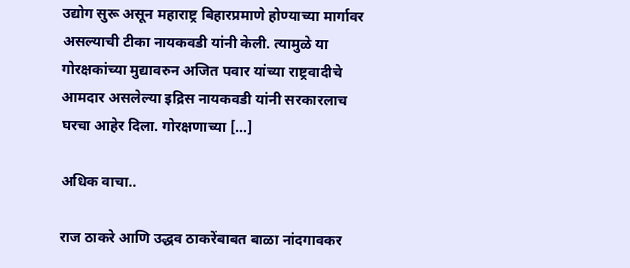उद्योग सुरू असून महाराष्ट्र बिहारप्रमाणे होण्याच्या मार्गावर असल्याची टीका नायकवडी यांनी केली. त्यामुळे या गोरक्षकांच्या मुद्यावरुन अजित पवार यांच्या राष्ट्रवादीचे आमदार असलेल्या इद्रिस नायकवडी यांनी सरकारलाच घरचा आहेर दिला. गोरक्षणाच्या […]

अधिक वाचा..

राज ठाकरे आणि उद्धव ठाकरेंबाबत बाळा नांदगावकर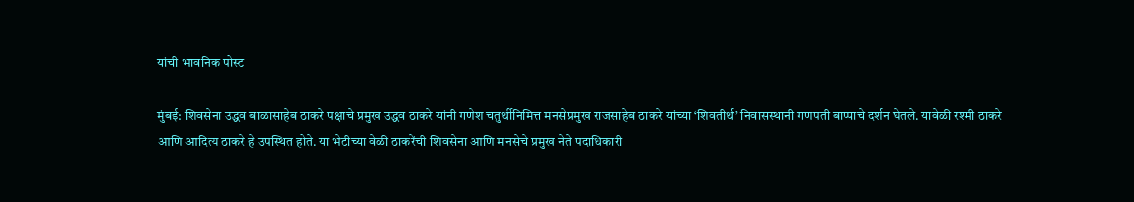यांची भावनिक पोस्ट

मुंबई: शिवसेना उद्धव बाळासाहेब ठाकरे पक्षाचे प्रमुख उद्धव ठाकरे यांनी गणेश चतुर्थीनिमित्त मनसेप्रमुख राजसाहेब ठाकरे यांच्या ‘शिवतीर्थ’ निवासस्थानी गणपती बाप्पाचे दर्शन घेतले. यावेळी रश्मी ठाकरे आणि आदित्य ठाकरे हे उपस्थित होते. या भेटीच्या वेळी ठाकरेंची शिवसेना आणि मनसेचे प्रमुख नेते पदाधिकारी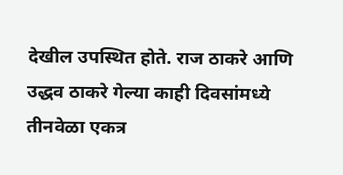देखील उपस्थित होते. राज ठाकरे आणि उद्धव ठाकरे गेल्या काही दिवसांमध्ये तीनवेळा एकत्र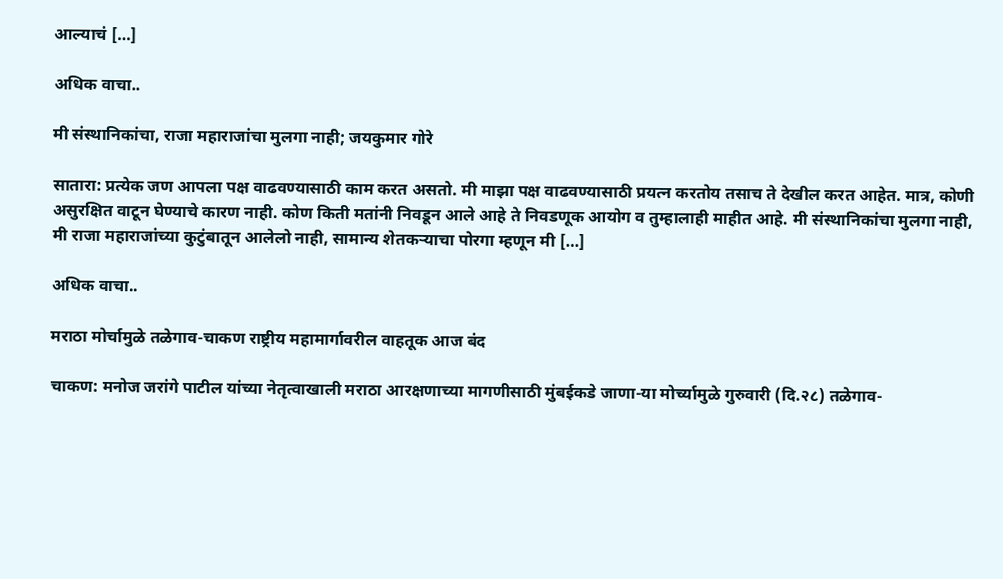आल्याचं […]

अधिक वाचा..

मी संस्थानिकांचा, राजा महाराजांचा मुलगा नाही; जयकुमार गोरे

सातारा: प्रत्येक जण आपला पक्ष वाढवण्यासाठी काम करत असतो. मी माझा पक्ष वाढवण्यासाठी प्रयत्न करतोय तसाच ते देखील करत आहेत. मात्र, कोणी असुरक्षित वाटून घेण्याचे कारण नाही. कोण किती मतांनी निवडून आले आहे ते निवडणूक आयोग व तुम्हालाही माहीत आहे. मी संस्थानिकांचा मुलगा नाही, मी राजा महाराजांच्या कुटुंबातून आलेलो नाही, सामान्य शेतकर्‍याचा पोरगा म्हणून मी […]

अधिक वाचा..

मराठा मोर्चामुळे तळेगाव-चाकण राष्ट्रीय महामार्गावरील वाहतूक आज बंद

चाकण: मनोज जरांगे पाटील यांच्या नेतृत्वाखाली मराठा आरक्षणाच्या मागणीसाठी मुंबईकडे जाणा-या मोर्च्यामुळे गुरुवारी (दि.२८) तळेगाव-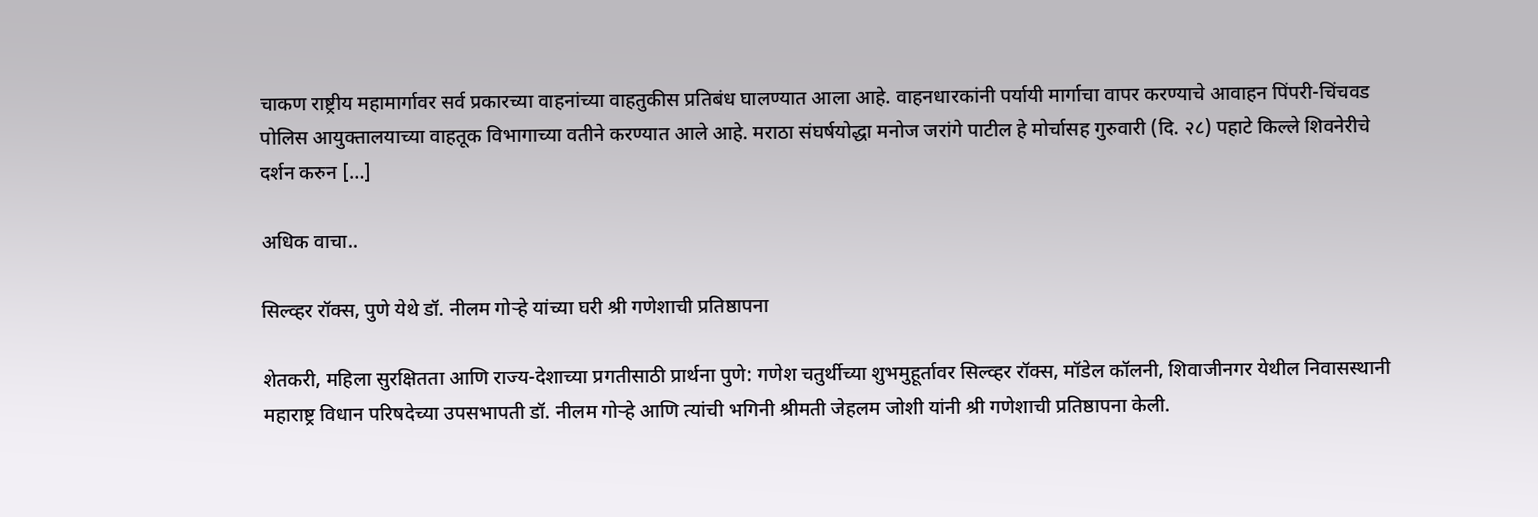चाकण राष्ट्रीय महामार्गावर सर्व प्रकारच्या वाहनांच्या वाहतुकीस प्रतिबंध घालण्यात आला आहे. वाहनधारकांनी पर्यायी मार्गाचा वापर करण्याचे आवाहन पिंपरी-चिंचवड पोलिस आयुक्तालयाच्या वाहतूक विभागाच्या वतीने करण्यात आले आहे. मराठा संघर्षयोद्धा मनोज जरांगे पाटील हे मोर्चासह गुरुवारी (दि. २८) पहाटे किल्ले शिवनेरीचे दर्शन करुन […]

अधिक वाचा..

सिल्व्हर रॉक्स, पुणे येथे डॉ. नीलम गोऱ्हे यांच्या घरी श्री गणेशाची प्रतिष्ठापना

शेतकरी, महिला सुरक्षितता आणि राज्य-देशाच्या प्रगतीसाठी प्रार्थना पुणे: गणेश चतुर्थीच्या शुभमुहूर्तावर सिल्व्हर रॉक्स, मॉडेल कॉलनी, शिवाजीनगर येथील निवासस्थानी महाराष्ट्र विधान परिषदेच्या उपसभापती डॉ. नीलम गोऱ्हे आणि त्यांची भगिनी श्रीमती जेहलम जोशी यांनी श्री गणेशाची प्रतिष्ठापना केली.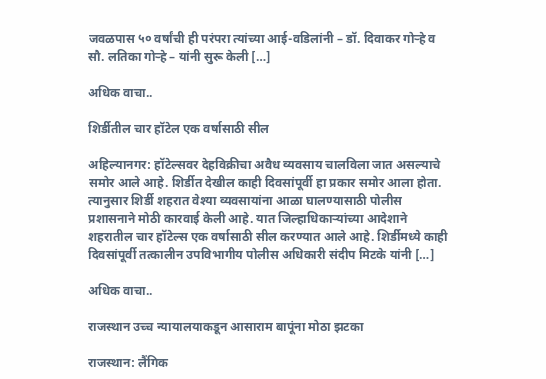जवळपास ५० वर्षांची ही परंपरा त्यांच्या आई-वडिलांनी – डॉ. दिवाकर गोऱ्हे व सौ. लतिका गोऱ्हे – यांनी सुरू केली […]

अधिक वाचा..

शिर्डीतील चार हॉटेल एक वर्षासाठी सील

अहिल्यानगर: हॉटेल्सवर देहविक्रीचा अवैध व्यवसाय चालविला जात असल्याचे समोर आले आहे. शिर्डीत देखील काही दिवसांपूर्वी हा प्रकार समोर आला होता. त्यानुसार शिर्डी शहरात वेश्या व्यवसायांना आळा घालण्यासाठी पोलीस प्रशासनाने मोठी कारवाई केली आहे. यात जिल्हाधिकाऱ्यांच्या आदेशाने शहरातील चार हॉटेल्स एक वर्षासाठी सील करण्यात आले आहे. शिर्डीमध्ये काही दिवसांपूर्वी तत्कालीन उपविभागीय पोलीस अधिकारी संदीप मिटके यांनी […]

अधिक वाचा..

राजस्थान उच्च न्यायालयाकडून आसाराम बापूंना मोठा झटका

राजस्थान: लैंगिक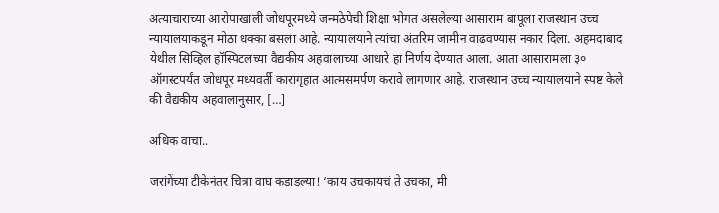अत्याचाराच्या आरोपाखाली जोधपूरमध्ये जन्मठेपेची शिक्षा भोगत असलेल्या आसाराम बापूला राजस्थान उच्च न्यायालयाकडून मोठा धक्का बसला आहे. न्यायालयाने त्यांचा अंतरिम जामीन वाढवण्यास नकार दिला. अहमदाबाद येथील सिव्हिल हॉस्पिटलच्या वैद्यकीय अहवालाच्या आधारे हा निर्णय देण्यात आला. आता आसारामला ३० ऑगस्टपर्यंत जोधपूर मध्यवर्ती कारागृहात आत्मसमर्पण करावे लागणार आहे. राजस्थान उच्च न्यायालयाने स्पष्ट केले की वैद्यकीय अहवालानुसार, […]

अधिक वाचा..

जरांगेंच्या टीकेनंतर चित्रा वाघ कडाडल्या! ‘काय उचकायचं ते उचका, मी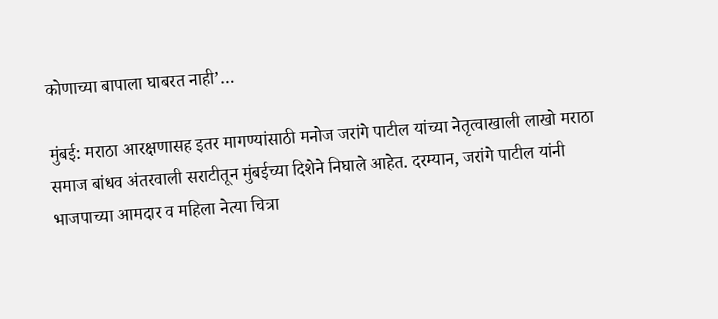कोणाच्या बापाला घाबरत नाही’…

मुंबई: मराठा आरक्षणासह इतर मागण्यांसाठी मनोज जरांगे पाटील यांच्या नेतृत्वाखाली लाखो मराठा समाज बांधव अंतरवाली सराटीतून मुंबईच्या दिशेने निघाले आहेत. दरम्यान, जरांगे पाटील यांनी भाजपाच्या आमदार व महिला नेत्या चित्रा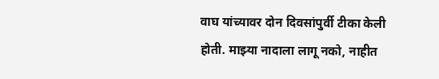वाघ यांच्यावर दोन दिवसांपुर्वी टीका केली होती. माझ्या नादाला लागू नको, नाहीत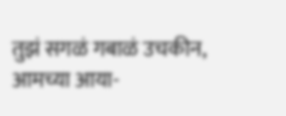तुझं सगळं गबाळं उचकीन, आमच्या आया-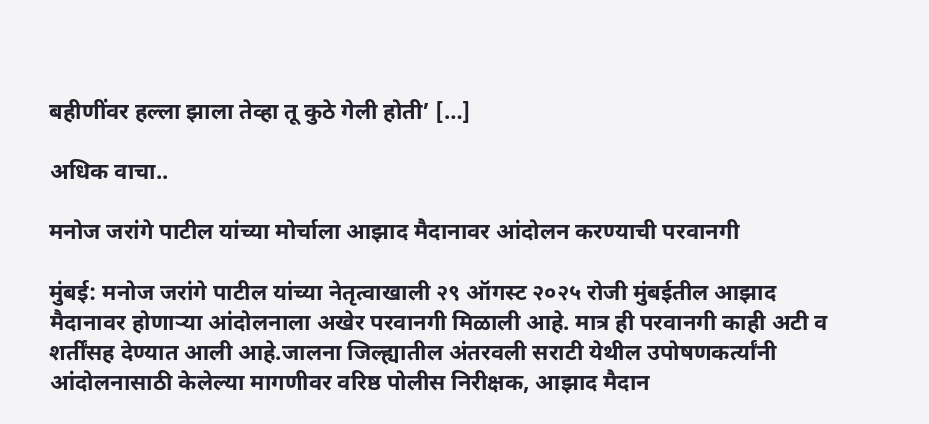बहीणींवर हल्ला झाला तेव्हा तू कुठे गेली होती’ […]

अधिक वाचा..

मनोज जरांगे पाटील यांच्या मोर्चाला आझाद मैदानावर आंदोलन करण्याची परवानगी

मुंबई: मनोज जरांगे पाटील यांच्या नेतृत्वाखाली २९ ऑगस्ट २०२५ रोजी मुंबईतील आझाद मैदानावर होणाऱ्या आंदोलनाला अखेर परवानगी मिळाली आहे. मात्र ही परवानगी काही अटी व शर्तींसह देण्यात आली आहे.जालना जिल्ह्यातील अंतरवली सराटी येथील उपोषणकर्त्यांनी आंदोलनासाठी केलेल्या मागणीवर वरिष्ठ पोलीस निरीक्षक, आझाद मैदान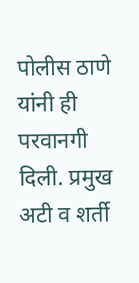पोलीस ठाणे यांनी ही परवानगी दिली. प्रमुख अटी व शर्ती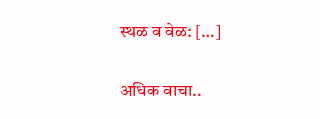स्थळ व वेळ: […]

अधिक वाचा..